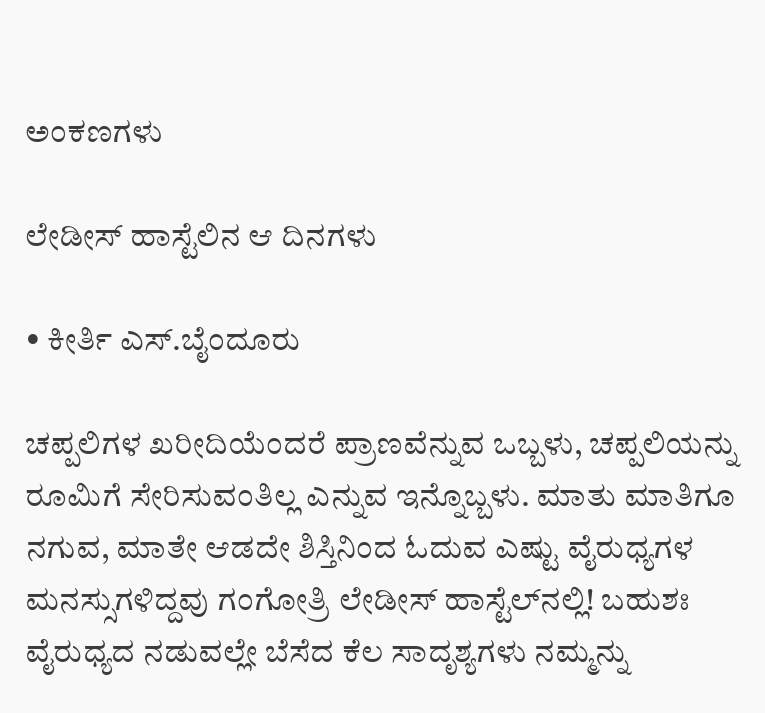ಅಂಕಣಗಳು

ಲೇಡೀಸ್ ಹಾಸ್ಟೆಲಿನ ಆ ದಿನಗಳು

• ಕೀರ್ತಿ ಎಸ್.ಬೈಂದೂರು

ಚಪ್ಪಲಿಗಳ ಖರೀದಿಯೆಂದರೆ ಪ್ರಾಣವೆನ್ನುವ ಒಬ್ಬಳು, ಚಪ್ಪಲಿಯನ್ನು ರೂಮಿಗೆ ಸೇರಿಸುವಂತಿಲ್ಲ ಎನ್ನುವ ಇನ್ನೊಬ್ಬಳು. ಮಾತು ಮಾತಿಗೂ ನಗುವ, ಮಾತೇ ಆಡದೇ ಶಿಸ್ತಿನಿಂದ ಓದುವ ಎಷ್ಟು ವೈರುಧ್ಯಗಳ ಮನಸ್ಸುಗಳಿದ್ದವು ಗಂಗೋತ್ರಿ ಲೇಡೀಸ್ ಹಾಸ್ಟೆಲ್‌ನಲ್ಲಿ! ಬಹುಶಃ ವೈರುಧ್ಯದ ನಡುವಲ್ಲೇ ಬೆಸೆದ ಕೆಲ ಸಾದೃಶ್ಯಗಳು ನಮ್ಮನ್ನು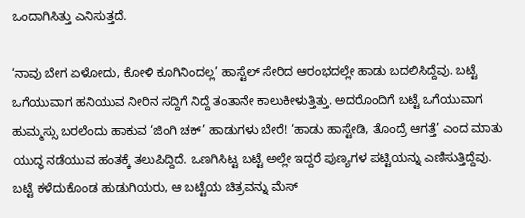ಒಂದಾಗಿಸಿತ್ತು ಎನಿಸುತ್ತದೆ.

‘ನಾವು ಬೇಗ ಏಳೋದು, ಕೋಳಿ ಕೂಗಿನಿಂದಲ್ಲ’ ಹಾಸ್ಟೆಲ್ ಸೇರಿದ ಆರಂಭದಲ್ಲೇ ಹಾಡು ಬದಲಿಸಿದ್ದೆವು. ಬಟ್ಟೆ ಒಗೆಯುವಾಗ ಹನಿಯುವ ನೀರಿನ ಸದ್ದಿಗೆ ನಿದ್ದೆ ತಂತಾನೇ ಕಾಲುಕೀಳುತ್ತಿತ್ತು. ಅದರೊಂದಿಗೆ ಬಟ್ಟೆ ಒಗೆಯುವಾಗ ಹುಮ್ಮಸ್ಸು ಬರಲೆಂದು ಹಾಕುವ ‘ಜಿಂಗಿ ಚಕ್’ ಹಾಡುಗಳು ಬೇರೆ! ‘ಹಾಡು ಹಾಸ್ಟೇಡಿ, ತೊಂದ್ರೆ ಆಗತ್ತೆ’ ಎಂದ ಮಾತು ಯುದ್ಧ ನಡೆಯುವ ಹಂತಕ್ಕೆ ತಲುಪಿದ್ದಿದೆ. ಒಣಗಿಸಿಟ್ಟ ಬಟ್ಟೆ ಅಲ್ಲೇ ಇದ್ದರೆ ಪುಣ್ಯಗಳ ಪಟ್ಟಿಯನ್ನು ಎಣಿಸುತ್ತಿದ್ದೆವು. ಬಟ್ಟೆ ಕಳೆದುಕೊಂಡ ಹುಡುಗಿಯರು, ಆ ಬಟ್ಟೆಯ ಚಿತ್ರವನ್ನು ಮೆಸ್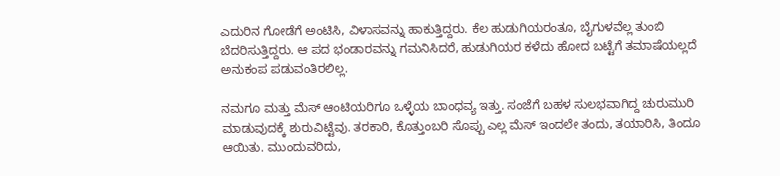ಎದುರಿನ ಗೋಡೆಗೆ ಅಂಟಿಸಿ, ವಿಳಾಸವನ್ನು ಹಾಕುತ್ತಿದ್ದರು. ಕೆಲ ಹುಡುಗಿಯರಂತೂ, ಬೈಗುಳವೆಲ್ಲ ತುಂಬಿ ಬೆದರಿಸುತ್ತಿದ್ದರು. ಆ ಪದ ಭಂಡಾರವನ್ನು ಗಮನಿಸಿದರೆ, ಹುಡುಗಿಯರ ಕಳೆದು ಹೋದ ಬಟ್ಟೆಗೆ ತಮಾಷೆಯಲ್ಲದೆ ಅನುಕಂಪ ಪಡುವಂತಿರಲಿಲ್ಲ.

ನಮಗೂ ಮತ್ತು ಮೆಸ್ ಆಂಟಿಯರಿಗೂ ಒಳ್ಳೆಯ ಬಾಂಧವ್ಯ ಇತ್ತು. ಸಂಜೆಗೆ ಬಹಳ ಸುಲಭವಾಗಿದ್ದ ಚುರುಮುರಿ ಮಾಡುವುದಕ್ಕೆ ಶುರುವಿಟ್ಟೆವು. ತರಕಾರಿ, ಕೊತ್ತುಂಬರಿ ಸೊಪ್ಪು ಎಲ್ಲ ಮೆಸ್ ಇಂದಲೇ ತಂದು, ತಯಾರಿಸಿ, ತಿಂದೂ ಆಯಿತು. ಮುಂದುವರಿದು,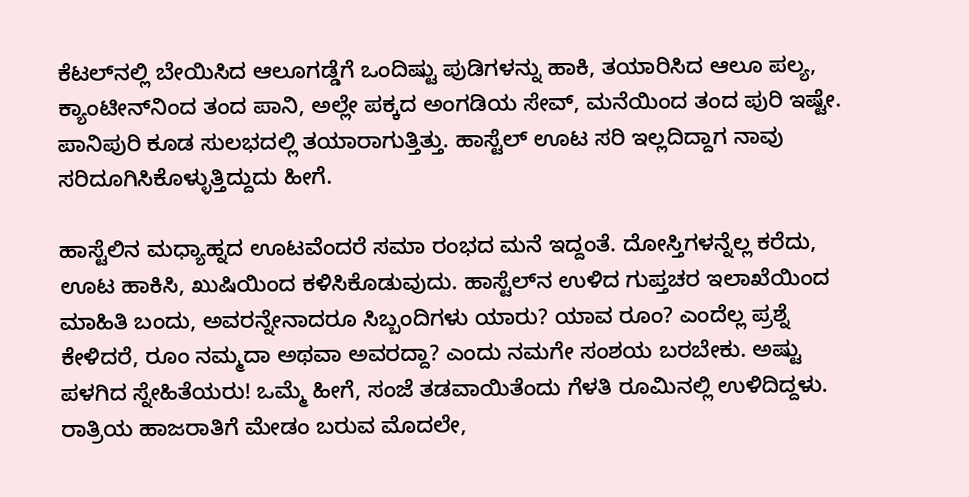ಕೆಟಲ್‌ನಲ್ಲಿ ಬೇಯಿಸಿದ ಆಲೂಗಡ್ಡೆಗೆ ಒಂದಿಷ್ಟು ಪುಡಿಗಳನ್ನು ಹಾಕಿ, ತಯಾರಿಸಿದ ಆಲೂ ಪಲ್ಯ, ಕ್ಯಾಂಟೀನ್‌ನಿಂದ ತಂದ ಪಾನಿ, ಅಲ್ಲೇ ಪಕ್ಕದ ಅಂಗಡಿಯ ಸೇವ್, ಮನೆಯಿಂದ ತಂದ ಪುರಿ ಇಷ್ಟೇ. ಪಾನಿಪುರಿ ಕೂಡ ಸುಲಭದಲ್ಲಿ ತಯಾರಾಗುತ್ತಿತ್ತು. ಹಾಸ್ಟೆಲ್ ಊಟ ಸರಿ ಇಲ್ಲದಿದ್ದಾಗ ನಾವು ಸರಿದೂಗಿಸಿಕೊಳ್ಳುತ್ತಿದ್ದುದು ಹೀಗೆ.

ಹಾಸ್ಟೆಲಿನ ಮಧ್ಯಾಹ್ನದ ಊಟವೆಂದರೆ ಸಮಾ ರಂಭದ ಮನೆ ಇದ್ದಂತೆ. ದೋಸ್ತಿಗಳನ್ನೆಲ್ಲ ಕರೆದು, ಊಟ ಹಾಕಿಸಿ, ಖುಷಿಯಿಂದ ಕಳಿಸಿಕೊಡುವುದು. ಹಾಸ್ಟೆಲ್‌ನ ಉಳಿದ ಗುಪ್ತಚರ ಇಲಾಖೆಯಿಂದ ಮಾಹಿತಿ ಬಂದು, ಅವರನ್ನೇನಾದರೂ ಸಿಬ್ಬಂದಿಗಳು ಯಾರು? ಯಾವ ರೂಂ? ಎಂದೆಲ್ಲ ಪ್ರಶ್ನೆ ಕೇಳಿದರೆ, ರೂಂ ನಮ್ಮದಾ ಅಥವಾ ಅವರದ್ದಾ? ಎಂದು ನಮಗೇ ಸಂಶಯ ಬರಬೇಕು. ಅಷ್ಟು ಪಳಗಿದ ಸ್ನೇಹಿತೆಯರು! ಒಮ್ಮೆ ಹೀಗೆ, ಸಂಜೆ ತಡವಾಯಿತೆಂದು ಗೆಳತಿ ರೂಮಿನಲ್ಲಿ ಉಳಿದಿದ್ದಳು. ರಾತ್ರಿಯ ಹಾಜರಾತಿಗೆ ಮೇಡಂ ಬರುವ ಮೊದಲೇ,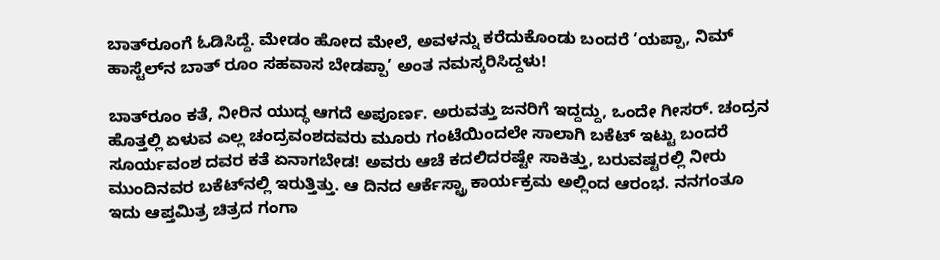ಬಾತ್‌ರೂಂಗೆ ಓಡಿಸಿದ್ದೆ. ಮೇಡಂ ಹೋದ ಮೇಲೆ, ಅವಳನ್ನು ಕರೆದುಕೊಂಡು ಬಂದರೆ ‘ಯಪ್ಪಾ, ನಿಮ್ ಹಾಸ್ಟೆಲ್‌ನ ಬಾತ್ ರೂಂ ಸಹವಾಸ ಬೇಡಪ್ಪಾ’ ಅಂತ ನಮಸ್ಕರಿಸಿದ್ದಳು!

ಬಾತ್‌ರೂಂ ಕತೆ, ನೀರಿನ ಯುದ್ಧ ಆಗದೆ ಅಪೂರ್ಣ. ಅರುವತ್ತು ಜನರಿಗೆ ಇದ್ದದ್ದು, ಒಂದೇ ಗೀಸರ್. ಚಂದ್ರನ ಹೊತ್ತಲ್ಲಿ ಏಳುವ ಎಲ್ಲ ಚಂದ್ರವಂಶದವರು ಮೂರು ಗಂಟೆಯಿಂದಲೇ ಸಾಲಾಗಿ ಬಕೆಟ್ ಇಟ್ಟು ಬಂದರೆ ಸೂರ್ಯವಂಶ ದವರ ಕತೆ ಏನಾಗಬೇಡ! ಅವರು ಆಚೆ ಕದಲಿದರಷ್ಟೇ ಸಾಕಿತ್ತು, ಬರುವಷ್ಟರಲ್ಲಿ ನೀರು ಮುಂದಿನವರ ಬಕೆಟ್‌ನಲ್ಲಿ ಇರುತ್ತಿತ್ತು. ಆ ದಿನದ ಆರ್ಕೆಸ್ಟ್ರಾ ಕಾರ್ಯಕ್ರಮ ಅಲ್ಲಿಂದ ಆರಂಭ. ನನಗಂತೂ ಇದು ಆಪ್ತಮಿತ್ರ ಚಿತ್ರದ ಗಂಗಾ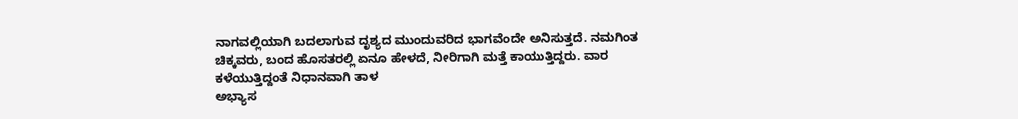ನಾಗವಲ್ಲಿಯಾಗಿ ಬದಲಾಗುವ ದೃಶ್ಯದ ಮುಂದುವರಿದ ಭಾಗವೆಂದೇ ಅನಿಸುತ್ತದೆ. ನಮಗಿಂತ ಚಿಕ್ಕವರು, ಬಂದ ಹೊಸತರಲ್ಲಿ ಏನೂ ಹೇಳದೆ, ನೀರಿಗಾಗಿ ಮತ್ತೆ ಕಾಯುತ್ತಿದ್ದರು. ವಾರ ಕಳೆಯುತ್ತಿದ್ದಂತೆ ನಿಧಾನವಾಗಿ ತಾಳ
ಅಭ್ಯಾಸ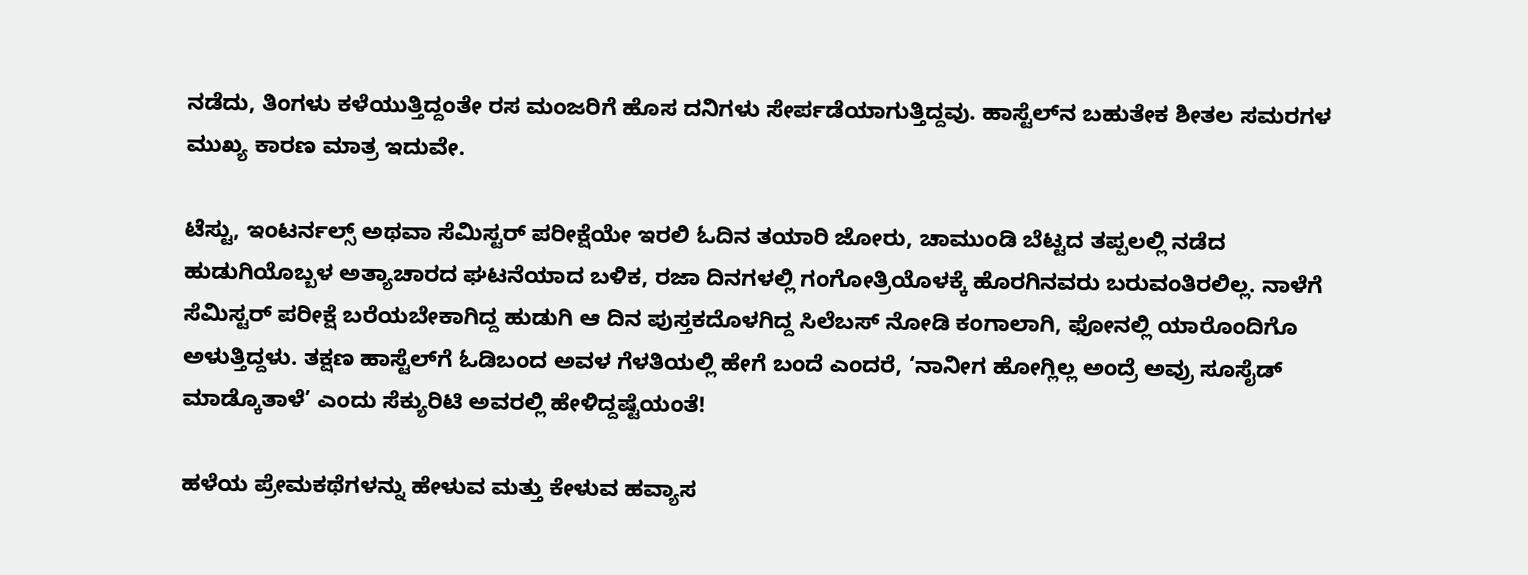ನಡೆದು, ತಿಂಗಳು ಕಳೆಯುತ್ತಿದ್ದಂತೇ ರಸ ಮಂಜರಿಗೆ ಹೊಸ ದನಿಗಳು ಸೇರ್ಪಡೆಯಾಗುತ್ತಿದ್ದವು. ಹಾಸ್ಟೆಲ್‌ನ ಬಹುತೇಕ ಶೀತಲ ಸಮರಗಳ ಮುಖ್ಯ ಕಾರಣ ಮಾತ್ರ ಇದುವೇ.

ಟೆಸ್ಟು, ಇಂಟರ್ನಲ್ಸ್ ಅಥವಾ ಸೆಮಿಸ್ಟರ್ ಪರೀಕ್ಷೆಯೇ ಇರಲಿ ಓದಿನ ತಯಾರಿ ಜೋರು, ಚಾಮುಂಡಿ ಬೆಟ್ಟದ ತಪ್ಪಲಲ್ಲಿ ನಡೆದ ಹುಡುಗಿಯೊಬ್ಬಳ ಅತ್ಯಾಚಾರದ ಘಟನೆಯಾದ ಬಳಿಕ, ರಜಾ ದಿನಗಳಲ್ಲಿ ಗಂಗೋತ್ರಿಯೊಳಕ್ಕೆ ಹೊರಗಿನವರು ಬರುವಂತಿರಲಿಲ್ಲ. ನಾಳೆಗೆ ಸೆಮಿಸ್ಟರ್ ಪರೀಕ್ಷೆ ಬರೆಯಬೇಕಾಗಿದ್ದ ಹುಡುಗಿ ಆ ದಿನ ಪುಸ್ತಕದೊಳಗಿದ್ದ ಸಿಲೆಬಸ್ ನೋಡಿ ಕಂಗಾಲಾಗಿ, ಫೋನಲ್ಲಿ ಯಾರೊಂದಿಗೊ ಅಳುತ್ತಿದ್ದಳು. ತಕ್ಷಣ ಹಾಸ್ಟೆಲ್‌ಗೆ ಓಡಿಬಂದ ಅವಳ ಗೆಳತಿಯಲ್ಲಿ ಹೇಗೆ ಬಂದೆ ಎಂದರೆ, ‘ನಾನೀಗ ಹೋಗ್ಲಿಲ್ಲ ಅಂದ್ರೆ ಅವ್ರು ಸೂಸೈಡ್ ಮಾಡ್ಕೊತಾಳೆ’ ಎಂದು ಸೆಕ್ಯುರಿಟಿ ಅವರಲ್ಲಿ ಹೇಳಿದ್ದಷ್ಟೆಯಂತೆ!

ಹಳೆಯ ಪ್ರೇಮಕಥೆಗಳನ್ನು ಹೇಳುವ ಮತ್ತು ಕೇಳುವ ಹವ್ಯಾಸ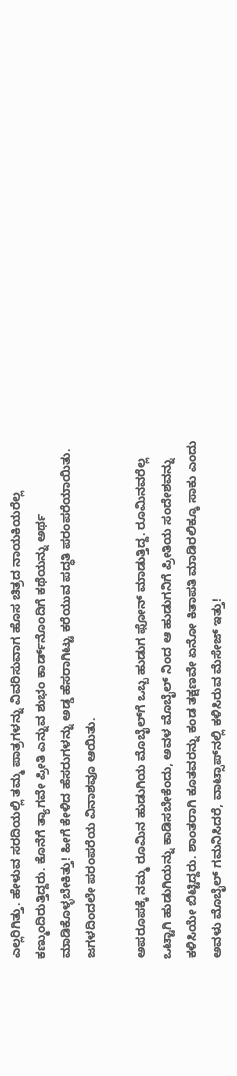ಎಲ್ಲರಿಗಿತ್ತು. ಹೇಳುವ ಸರದಿಯಲ್ಲಿ ತಮ್ಮ ಪಾತ್ರಗಳನ್ನು ವಿವರಿಸುವಾಗ ಹೊಸ ಚಿತ್ರದ ನಾಯಕಿಯರೆಲ್ಲ ಕಣ್ಮುಂದಿರುತ್ತಿದ್ದರು. ಕೊನೆಗೆ ತ್ಯಾಗವೇ ಪ್ರೀತಿ ಎನ್ನುವ ಶುಭಂ ಕಾರ್ಡ್‌ನೊಂದಿಗೆ ಕಥೆಯನ್ನು ಅರ್ಥ ಮಾಡಿಕೊಳ್ಳಬೇಕಿತ್ತು! ಹೀಗೆ ಕೇಳಿದ ಹೆಸರುಗಳನ್ನು ಅಡ್ಡ ಹೆಸರಾಗಿಟ್ಟು ಕರೆಯುವ ಪದ್ಧತಿ ಪರಂಪರೆಯಾಯಿತು. ಜಗಳದಿಂದಲೇ ಪರಂಪರೆಯ ವಿನಾಶವೂ ಆಯಿತು.

ಅಪರೂಪಕ್ಕೆ ನಮ್ಮ ರೂಮಿನ ಹುಡುಗಿಯ ಮೊಬೈಲ್‌ಗೆ ಒಬ್ಬ ಹುಡುಗ ಫೋನ್ ಮಾಡುತ್ತಿದ್ದ. ರೂಮಿನವರೆಲ್ಲ ಒಟ್ಟಾಗಿ ಹುಡುಗಿಯನ್ನು ಕಾಡಿಸಬೇಕೆಂದು, ಅವಳ ಮೊಬೈಲ್‌ ನಿಂದ ಆ ಹುಡುಗನಿಗೆ ಪ್ರೀತಿಯ ಸಂದೇಶವನ್ನು ಕಳಿಸಿಯೇ ಬಿಟ್ಟಿದ್ದರು. ಶಾಂತರಾಗಿ ಕೂತವರನ್ನು ಕಂಡ ತಕ್ಷಣವೇ ಏನೋ ಕಿತಾಪತಿ ಮಾಡಿರಲಿಕ್ಕೂ ಸಾಕು ಎಂದು ಅವಳು ಮೊಬೈಲ್ ಗಮನಿಸಿದರೆ, ವಾಟ್ಸಾಪ್‌ನಲ್ಲಿ ಕಳಿಸಿರುವ ಮೆಸೇಜ್‌ ಇತ್ತು!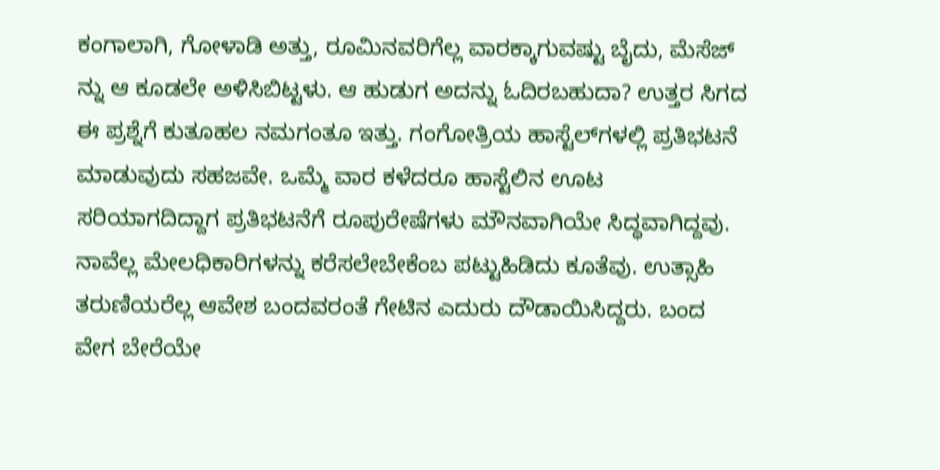ಕಂಗಾಲಾಗಿ, ಗೋಳಾಡಿ ಅತ್ತು, ರೂಮಿನವರಿಗೆಲ್ಲ ವಾರಕ್ಕಾಗುವಷ್ಟು ಬೈದು, ಮೆಸೆಜ್‌ ನ್ನು ಆ ಕೂಡಲೇ ಅಳಿಸಿಬಿಟ್ಟಳು. ಆ ಹುಡುಗ ಅದನ್ನು ಓದಿರಬಹುದಾ? ಉತ್ತರ ಸಿಗದ ಈ ಪ್ರಶ್ನೆಗೆ ಕುತೂಹಲ ನಮಗಂತೂ ಇತ್ತು. ಗಂಗೋತ್ರಿಯ ಹಾಸ್ಟೆಲ್‌ಗಳಲ್ಲಿ ಪ್ರತಿಭಟನೆ ಮಾಡುವುದು ಸಹಜವೇ. ಒಮ್ಮೆ ವಾರ ಕಳೆದರೂ ಹಾಸ್ಟೆಲಿನ ಊಟ ಸರಿಯಾಗದಿದ್ದಾಗ ಪ್ರತಿಭಟನೆಗೆ ರೂಪುರೇಷೆಗಳು ಮೌನವಾಗಿಯೇ ಸಿದ್ಧವಾಗಿದ್ದವು. ನಾವೆಲ್ಲ ಮೇಲಧಿಕಾರಿಗಳನ್ನು ಕರೆಸಲೇಬೇಕೆಂಬ ಪಟ್ಟುಹಿಡಿದು ಕೂತೆವು. ಉತ್ಸಾಹಿ ತರುಣಿಯರೆಲ್ಲ ಆವೇಶ ಬಂದವರಂತೆ ಗೇಟಿನ ಎದುರು ದೌಡಾಯಿಸಿದ್ದರು. ಬಂದ ವೇಗ ಬೇರೆಯೇ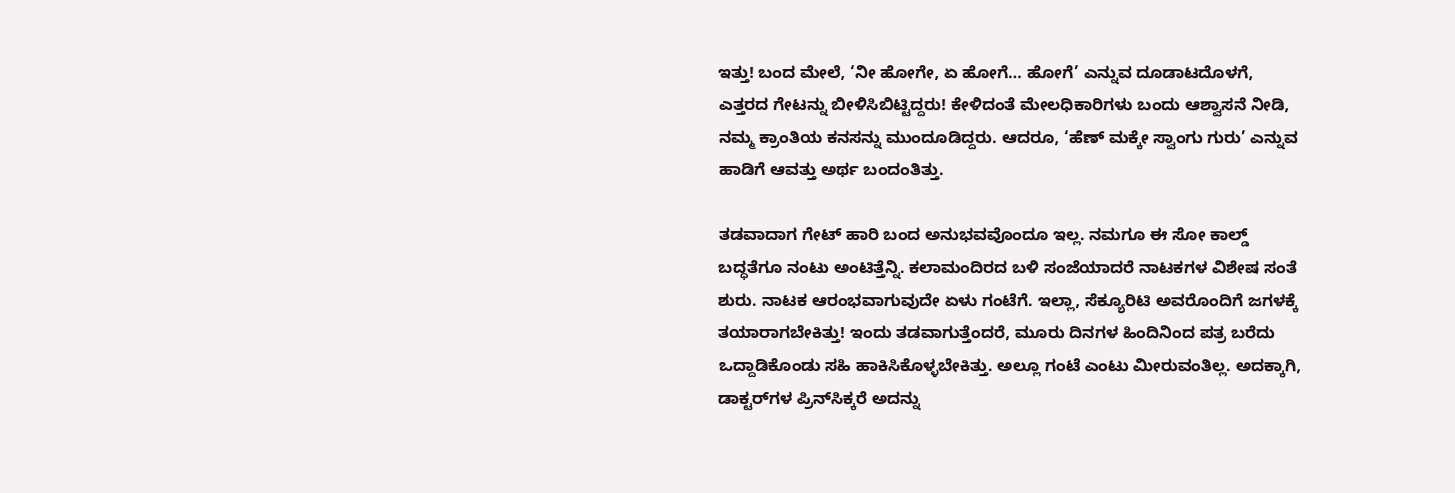ಇತ್ತು! ಬಂದ ಮೇಲೆ, ‘ನೀ ಹೋಗೇ, ಏ ಹೋಗೆ… ಹೋಗೆ’ ಎನ್ನುವ ದೂಡಾಟದೊಳಗೆ, ಎತ್ತರದ ಗೇಟನ್ನು ಬೀಳಿಸಿಬಿಟ್ಟಿದ್ದರು! ಕೇಳಿದಂತೆ ಮೇಲಧಿಕಾರಿಗಳು ಬಂದು ಆಶ್ವಾಸನೆ ನೀಡಿ, ನಮ್ಮ ಕ್ರಾಂತಿಯ ಕನಸನ್ನು ಮುಂದೂಡಿದ್ದರು. ಆದರೂ, ‘ಹೆಣ್ ಮಕ್ಕೇ ಸ್ವಾಂಗು ಗುರು’ ಎನ್ನುವ ಹಾಡಿಗೆ ಆವತ್ತು ಅರ್ಥ ಬಂದಂತಿತ್ತು.

ತಡವಾದಾಗ ಗೇಟ್ ಹಾರಿ ಬಂದ ಅನುಭವವೊಂದೂ ಇಲ್ಲ. ನಮಗೂ ಈ ಸೋ ಕಾಲ್ಡ್ ಬದ್ಧತೆಗೂ ನಂಟು ಅಂಟಿತ್ತೆನ್ನಿ. ಕಲಾಮಂದಿರದ ಬಳಿ ಸಂಜೆಯಾದರೆ ನಾಟಕಗಳ ವಿಶೇಷ ಸಂತೆ ಶುರು. ನಾಟಕ ಆರಂಭವಾಗುವುದೇ ಏಳು ಗಂಟೆಗೆ. ಇಲ್ಲಾ, ಸೆಕ್ಯೂರಿಟಿ ಅವರೊಂದಿಗೆ ಜಗಳಕ್ಕೆ ತಯಾರಾಗಬೇಕಿತ್ತು! ಇಂದು ತಡವಾಗುತ್ತೆಂದರೆ, ಮೂರು ದಿನಗಳ ಹಿಂದಿನಿಂದ ಪತ್ರ ಬರೆದು ಒದ್ದಾಡಿಕೊಂಡು ಸಹಿ ಹಾಕಿಸಿಕೊಳ್ಳಬೇಕಿತ್ತು. ಅಲ್ಲೂ ಗಂಟೆ ಎಂಟು ಮೀರುವಂತಿಲ್ಲ. ಅದಕ್ಕಾಗಿ, ಡಾಕ್ಟರ್‌ಗಳ ಪ್ರಿನ್‌ಸಿಕ್ಕರೆ ಅದನ್ನು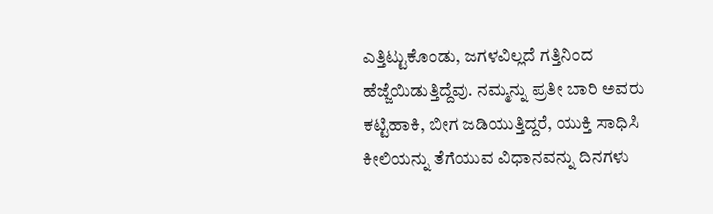ಎತ್ತಿಟ್ಟುಕೊಂಡು, ಜಗಳವಿಲ್ಲದೆ ಗತ್ತಿನಿಂದ ಹೆಜ್ಜೆಯಿಡುತ್ತಿದ್ದೆವು. ನಮ್ಮನ್ನು ಪ್ರತೀ ಬಾರಿ ಅವರು ಕಟ್ಟಿಹಾಕಿ, ಬೀಗ ಜಡಿಯುತ್ತಿದ್ದರೆ, ಯುಕ್ತಿ ಸಾಧಿಸಿ ಕೀಲಿಯನ್ನು ತೆಗೆಯುವ ವಿಧಾನವನ್ನು ದಿನಗಳು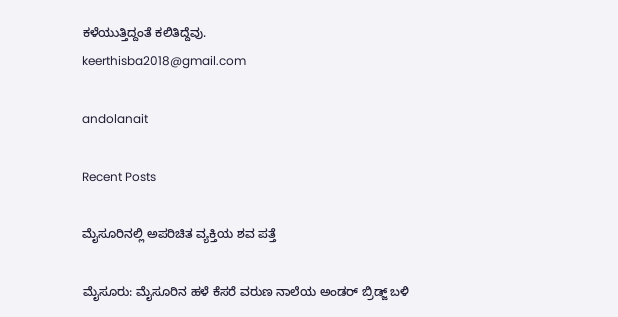ಕಳೆಯುತ್ತಿದ್ದಂತೆ ಕಲಿತಿದ್ದೆವು.
keerthisba2018@gmail.com

andolanait

Recent Posts

ಮೈಸೂರಿನಲ್ಲಿ ಅಪರಿಚಿತ ವ್ಯಕ್ತಿಯ ಶವ ಪತ್ತೆ

ಮೈಸೂರು: ಮೈಸೂರಿನ ಹಳೆ ಕೆಸರೆ ವರುಣ ನಾಲೆಯ ಅಂಡರ್‌ ಬ್ರಿಡ್ಜ್‌ ಬಳಿ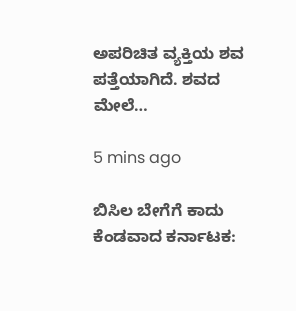ಅಪರಿಚಿತ ವ್ಯಕ್ತಿಯ ಶವ ಪತ್ತೆಯಾಗಿದೆ. ಶವದ ಮೇಲೆ…

5 mins ago

ಬಿಸಿಲ ಬೇಗೆಗೆ ಕಾದು ಕೆಂಡವಾದ ಕರ್ನಾಟಕ: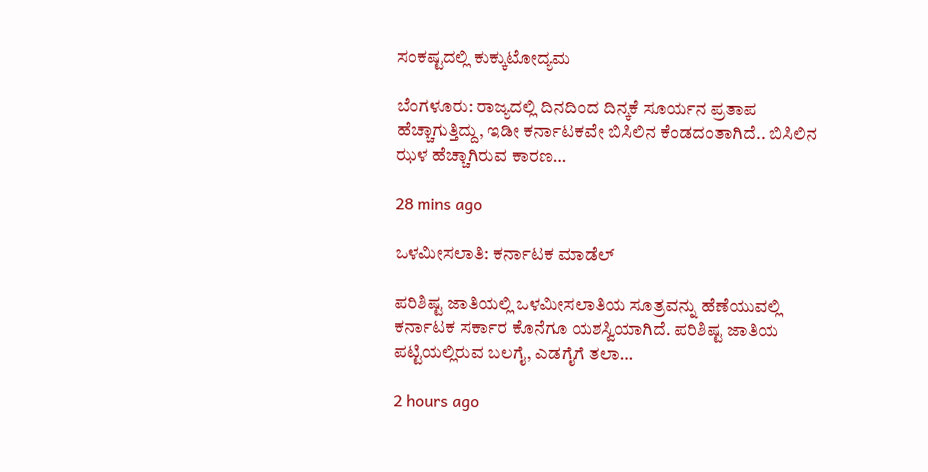ಸಂಕಷ್ಟದಲ್ಲಿ ಕುಕ್ಕುಟೋದ್ಯಮ

ಬೆಂಗಳೂರು: ರಾಜ್ಯದಲ್ಲಿ ದಿನದಿಂದ ದಿನ್ಕಕೆ ಸೂರ್ಯನ ಪ್ರತಾಪ ಹೆಚ್ಚಾಗುತ್ತಿದ್ದು, ಇಡೀ ಕರ್ನಾಟಕವೇ ಬಿಸಿಲಿನ ಕೆಂಡದಂತಾಗಿದೆ.. ಬಿಸಿಲಿನ ಝಳ ಹೆಚ್ಚಾಗಿರುವ ಕಾರಣ…

28 mins ago

ಒಳಮೀಸಲಾತಿ: ಕರ್ನಾಟಕ ಮಾಡೆಲ್

ಪರಿಶಿಷ್ಟ ಜಾತಿಯಲ್ಲಿ ಒಳಮೀಸಲಾತಿಯ ಸೂತ್ರವನ್ನು ಹೆಣೆಯುವಲ್ಲಿ ಕರ್ನಾಟಕ ಸರ್ಕಾರ ಕೊನೆಗೂ ಯಶಸ್ವಿಯಾಗಿದೆ. ಪರಿಶಿಷ್ಟ ಜಾತಿಯ ಪಟ್ಟಿಯಲ್ಲಿರುವ ಬಲಗೈ, ಎಡಗೈಗೆ ತಲಾ…

2 hours ago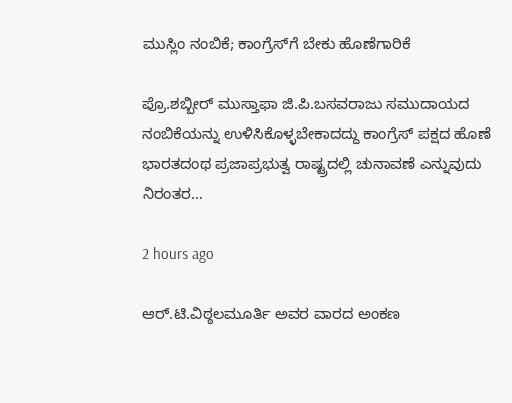ಮುಸ್ಲಿಂ ನಂಬಿಕೆ; ಕಾಂಗ್ರೆಸ್‌ಗೆ ಬೇಕು ಹೊಣೆಗಾರಿಕೆ

ಪ್ರೊ.ಶಬ್ಬೀರ್ ಮುಸ್ತಾಫಾ ಜಿ.ಪಿ.ಬಸವರಾಜು ಸಮುದಾಯದ ನಂಬಿಕೆಯನ್ನು ಉಳಿಸಿಕೊಳ್ಳಬೇಕಾದದ್ದು ಕಾಂಗ್ರೆಸ್ ಪಕ್ಷದ ಹೊಣೆ ಭಾರತದಂಥ ಪ್ರಜಾಪ್ರಭುತ್ವ ರಾಷ್ಟ್ರದಲ್ಲಿ ಚುನಾವಣೆ ಎನ್ನುವುದು ನಿರಂತರ…

2 hours ago

ಆರ್.ಟಿ.ವಿಠ್ಠಲಮೂರ್ತಿ ಅವರ ವಾರದ ಅಂಕಣ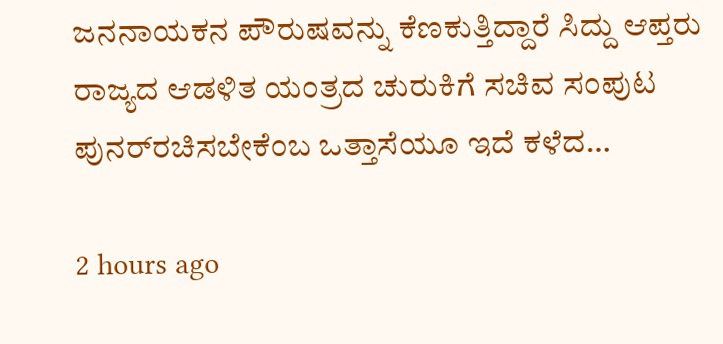ಜನನಾಯಕನ ಪೌರುಷವನ್ನು ಕೆಣಕುತ್ತಿದ್ದಾರೆ ಸಿದ್ದು ಆಪ್ತರು ರಾಜ್ಯದ ಆಡಳಿತ ಯಂತ್ರದ ಚುರುಕಿಗೆ ಸಚಿವ ಸಂಪುಟ ಪುನರ್‌ರಚಿಸಬೇಕೆಂಬ ಒತ್ತಾಸೆಯೂ ಇದೆ ಕಳೆದ…

2 hours ago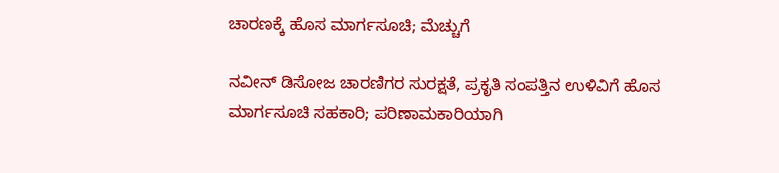ಚಾರಣಕ್ಕೆ ಹೊಸ ಮಾರ್ಗಸೂಚಿ; ಮೆಚ್ಚುಗೆ

ನವೀನ್ ಡಿಸೋಜ ಚಾರಣಿಗರ ಸುರಕ್ಷತೆ, ಪ್ರಕೃತಿ ಸಂಪತ್ತಿನ ಉಳಿವಿಗೆ ಹೊಸ ಮಾರ್ಗಸೂಚಿ ಸಹಕಾರಿ; ಪರಿಣಾಮಕಾರಿಯಾಗಿ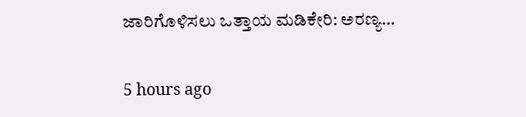ಜಾರಿಗೊಳಿಸಲು ಒತ್ತಾಯ ಮಡಿಕೇರಿ: ಅರಣ್ಯ…

5 hours ago